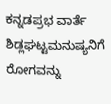ಕನ್ನಡಪ್ರಭ ವಾರ್ತೆ ಶಿಡ್ಲಘಟ್ಟಮನುಷ್ಯನಿಗೆ ರೋಗವನ್ನು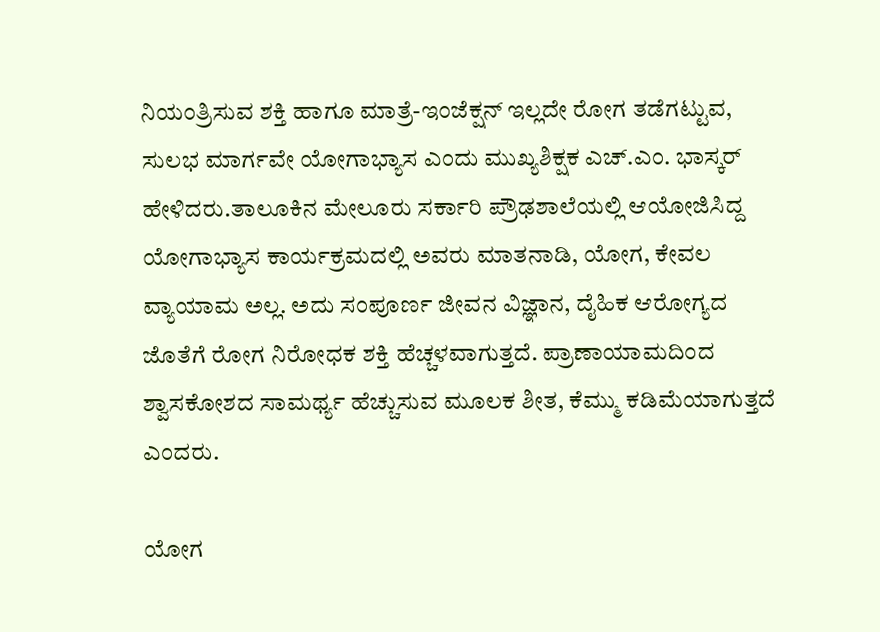ನಿಯಂತ್ರಿಸುವ ಶಕ್ತಿ ಹಾಗೂ ಮಾತ್ರೆ-ಇಂಜೆಕ್ಷನ್ ಇಲ್ಲದೇ ರೋಗ ತಡೆಗಟ್ಟುವ, ಸುಲಭ ಮಾರ್ಗವೇ ಯೋಗಾಭ್ಯಾಸ ಎಂದು ಮುಖ್ಯಶಿಕ್ಷಕ ಎಚ್.ಎಂ. ಭಾಸ್ಕರ್ ಹೇಳಿದರು.ತಾಲೂಕಿನ ಮೇಲೂರು ಸರ್ಕಾರಿ ಪ್ರೌಢಶಾಲೆಯಲ್ಲಿ ಆಯೋಜಿಸಿದ್ದ ಯೋಗಾಭ್ಯಾಸ ಕಾರ್ಯಕ್ರಮದಲ್ಲಿ ಅವರು ಮಾತನಾಡಿ, ಯೋಗ, ಕೇವಲ ವ್ಯಾಯಾಮ ಅಲ್ಲ. ಅದು ಸಂಪೂರ್ಣ ಜೀವನ ವಿಜ್ಞಾನ, ದೈಹಿಕ ಆರೋಗ್ಯದ ಜೊತೆಗೆ ರೋಗ ನಿರೋಧಕ ಶಕ್ತಿ ಹೆಚ್ಚಳವಾಗುತ್ತದೆ. ಪ್ರಾಣಾಯಾಮದಿಂದ ಶ್ವಾಸಕೋಶದ ಸಾಮರ್ಥ್ಯ ಹೆಚ್ಚುಸುವ ಮೂಲಕ ಶೀತ, ಕೆಮ್ಮು ಕಡಿಮೆಯಾಗುತ್ತದೆ ಎಂದರು.

ಯೋಗ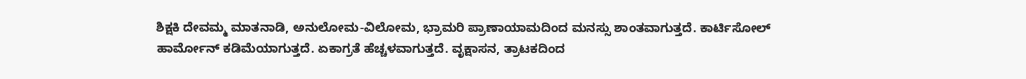ಶಿಕ್ಷಕಿ ದೇವಮ್ಮ ಮಾತನಾಡಿ, ಅನುಲೋಮ-ವಿಲೋಮ, ಭ್ರಾಮರಿ ಪ್ರಾಣಾಯಾಮದಿಂದ ಮನಸ್ಸು ಶಾಂತವಾಗುತ್ತದೆ. ಕಾರ್ಟಿಸೋಲ್ ಹಾರ್ಮೋನ್ ಕಡಿಮೆಯಾಗುತ್ತದೆ. ಏಕಾಗ್ರತೆ ಹೆಚ್ಚಳವಾಗುತ್ತದೆ. ವೃಕ್ಷಾಸನ, ತ್ರಾಟಕದಿಂದ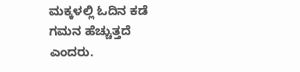ಮಕ್ಕಳಲ್ಲಿ ಓದಿನ ಕಡೆ ಗಮನ ಹೆಚ್ಚುತ್ತದೆ ಎಂದರು.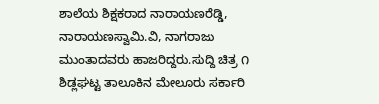ಶಾಲೆಯ ಶಿಕ್ಷಕರಾದ ನಾರಾಯಣರೆಡ್ಡಿ, ನಾರಾಯಣಸ್ವಾಮಿ.ವಿ, ನಾಗರಾಜು ಮುಂತಾದವರು ಹಾಜರಿದ್ದರು.ಸುದ್ದಿ ಚಿತ್ರ ೧ ಶಿಡ್ಲಘಟ್ಟ ತಾಲೂಕಿನ ಮೇಲೂರು ಸರ್ಕಾರಿ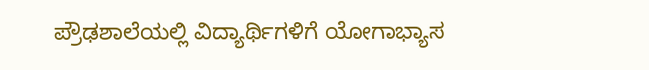ಪ್ರೌಢಶಾಲೆಯಲ್ಲಿ ವಿದ್ಯಾರ್ಥಿಗಳಿಗೆ ಯೋಗಾಭ್ಯಾಸ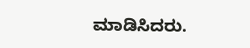ಮಾಡಿಸಿದರು.